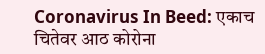Coronavirus In Beed: एकाच चितेवर आठ कोरोना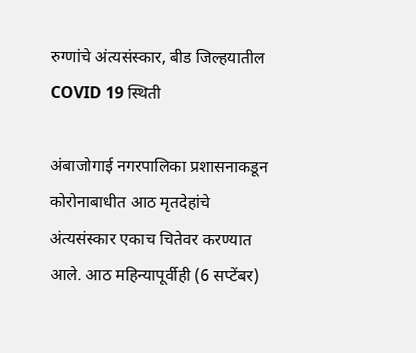रुग्णांचे अंत्यसंस्कार, बीड जिल्हयातील COVID 19 स्थिती

अंबाजोगाई नगरपालिका प्रशासनाकडून कोरोनाबाधीत आठ मृतदेहांचे अंत्यसंस्कार एकाच चितेवर करण्यात आले. आठ महिन्यापूर्वीही (6 सप्टेंबर)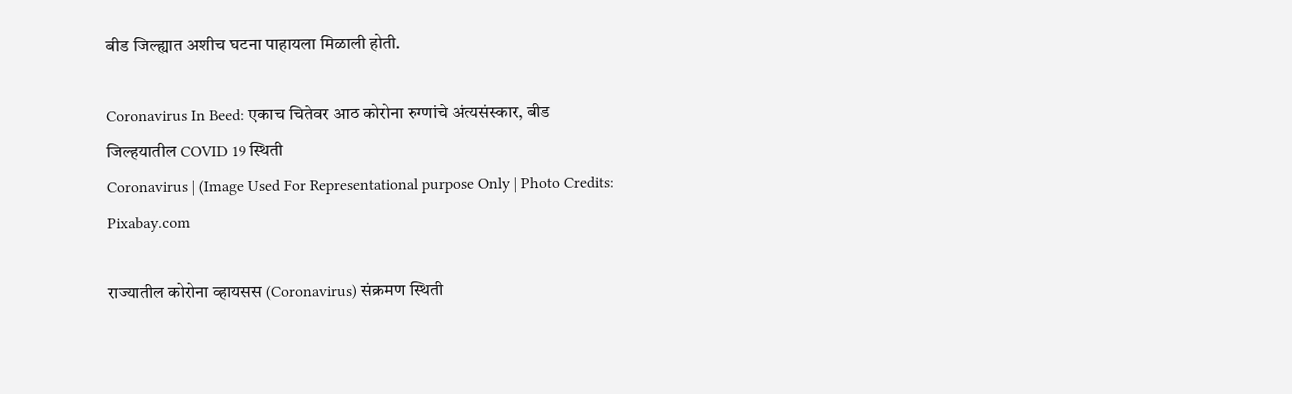बीड जिल्ह्यात अशीच घटना पाहायला मिळाली होती.

Coronavirus In Beed: एकाच चितेवर आठ कोरोना रुग्णांचे अंत्यसंस्कार, बीड जिल्हयातील COVID 19 स्थिती
Coronavirus | (Image Used For Representational purpose Only | Photo Credits: Pixabay.com

राज्यातील कोरोना व्हायसस (Coronavirus) संक्रमण स्थिती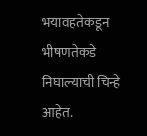भयावहतेकडून भीषणतेकडे निघाल्याची चिन्हे आहेत.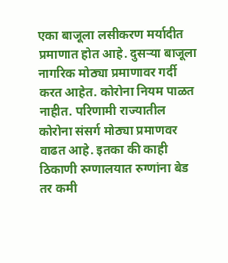एका बाजूला लसीकरण मर्यादीत प्रमाणात होत आहे. दुसऱ्या बाजूला नागरिक मोठ्या प्रमाणावर गर्दी करत आहेत. कोरोना नियम पाळत नाहीत. परिणामी राज्यातील कोरोना संसर्ग मोठ्या प्रमाणवर वाढत आहे. इतका की काही ठिकाणी रुग्णालयात रुग्णांना बेड तर कमी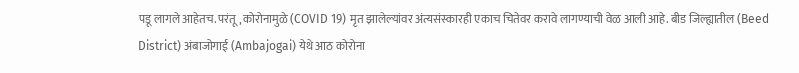पडू लागले आहेतच. परंतू, कोरोनामुळे (COVID 19) मृत झालेल्यांवर अंत्यसंस्कारही एकाच चितेवर करावे लागण्याची वेळ आली आहे. बीड जिल्ह्यातील (Beed District) अंबाजोगाई (Ambajogai) येथे आठ कोरोना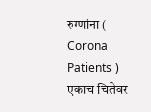रुग्णांना ( Corona Patients ) एकाच चितेवर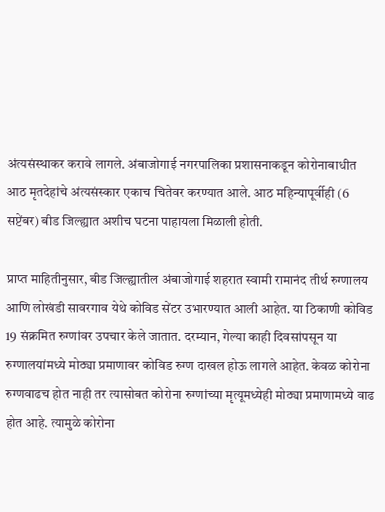अंत्यसंस्थाकर करावे लागले. अंबाजोगाई नगरपालिका प्रशासनाकडून कोरोनाबाधीत आठ मृतदेहांचे अंत्यसंस्कार एकाच चितेवर करण्यात आले. आठ महिन्यापूर्वीही (6 सप्टेंबर) बीड जिल्ह्यात अशीच घटना पाहायला मिळाली होती.

प्राप्त माहितीनुसार, बीड जिल्ह्यातील अंबाजोगाई शहरात स्वामी रामानंद तीर्थ रुग्णालय आणि लोखंडी सावरगाव येथे कोविड सेंटर उभारण्यात आली आहेत. या ठिकाणी कोविड 19 संक्रमित रुग्णांवर उपचार केले जातात. दरम्यान, गेल्या काही दिवसांपसून या रुग्णालयांमध्ये मोठ्या प्रमाणावर कोविड रुग्ण दाखल होऊ लागले आहेत. केवळ कोरोना रुग्णवाढच होत नाही तर त्यासोबत कोरोना रुग्णांच्या मृत्यूमध्येही मोठ्या प्रमाणामध्ये वाढ होत आहे. त्यामुळे कोरोना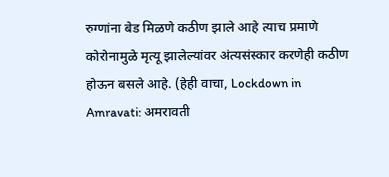रुग्णांना बेड मिळणे कठीण झाले आहे त्याच प्रमाणे कोरोनामुळे मृत्यू झालेल्यांवर अंत्यसंस्कार करणेही कठीण होऊन बसले आहे. (हेही वाचा, Lockdown in Amravati: अमरावती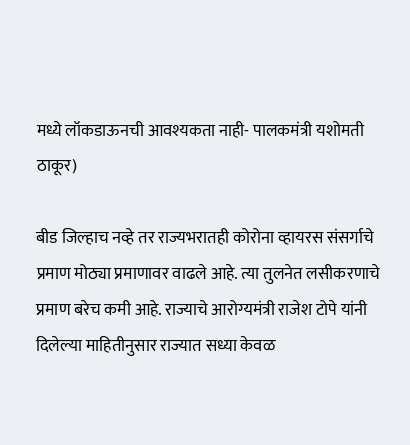मध्ये लॉकडाऊनची आवश्यकता नाही- पालकमंत्री यशोमती ठाकूर)

बीड जिल्हाच नव्हे तर राज्यभरातही कोरोना व्हायरस संसर्गाचे प्रमाण मोठ्या प्रमाणावर वाढले आहे. त्या तुलनेत लसीकरणाचे प्रमाण बरेच कमी आहे. राज्याचे आरोग्यमंत्री राजेश टोपे यांनी दिलेल्या माहितीनुसार राज्यात सध्या केवळ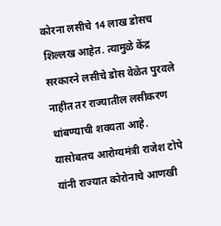कोरना लसीचे 14 लाख डोसच शिल्लख आहेत. त्यामुळे केंद्र सरकारने लसीचे डोस वेळेत पुरवले नाहीत तर राज्यातील लसीकरण थांबण्याची शक्यता आहे. यासोबतच आरोग्यमंत्री राजेश टोपे यांनी राज्यात कोरोनाचे आणखी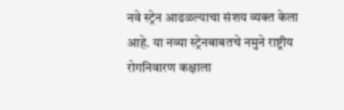नवे स्ट्रेन आढळल्याचा संशय व्यक्त केला आहे. या नव्या स्ट्रेनबाबतचे नमुने राष्ट्रीय रोगनिवारण कक्षाला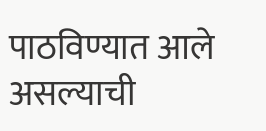पाठविण्यात आले असल्याची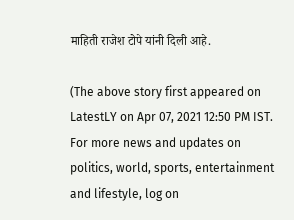माहिती राजेश टोपे यांनी दिली आहे.

(The above story first appeared on LatestLY on Apr 07, 2021 12:50 PM IST. For more news and updates on politics, world, sports, entertainment and lifestyle, log on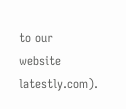to our website latestly.com).